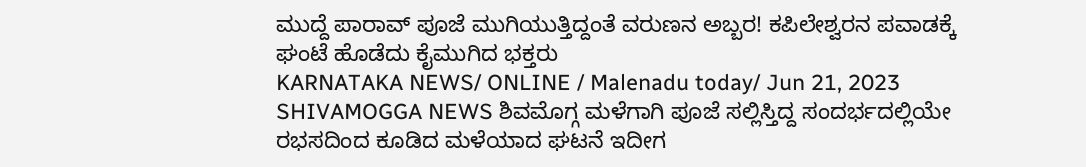ಮುದ್ದೆ ಪಾರಾವ್ ಪೂಜೆ ಮುಗಿಯುತ್ತಿದ್ದಂತೆ ವರುಣನ ಅಬ್ಬರ! ಕಪಿಲೇಶ್ವರನ ಪವಾಡಕ್ಕೆ ಘಂಟೆ ಹೊಡೆದು ಕೈಮುಗಿದ ಭಕ್ತರು
KARNATAKA NEWS/ ONLINE / Malenadu today/ Jun 21, 2023 SHIVAMOGGA NEWS ಶಿವಮೊಗ್ಗ ಮಳೆಗಾಗಿ ಪೂಜೆ ಸಲ್ಲಿಸ್ತಿದ್ದ ಸಂದರ್ಭದಲ್ಲಿಯೇ ರಭಸದಿಂದ ಕೂಡಿದ ಮಳೆಯಾದ ಘಟನೆ ಇದೀಗ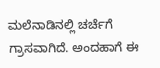ಮಲೆನಾಡಿನಲ್ಲಿ ಚರ್ಚೆಗೆ ಗ್ರಾಸವಾಗಿದೆ. ಅಂದಹಾಗೆ ಈ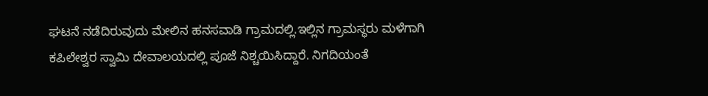ಘಟನೆ ನಡೆದಿರುವುದು ಮೇಲಿನ ಹನಸವಾಡಿ ಗ್ರಾಮದಲ್ಲಿ.ಇಲ್ಲಿನ ಗ್ರಾಮಸ್ಥರು ಮಳೆಗಾಗಿ ಕಪಿಲೇಶ್ವರ ಸ್ವಾಮಿ ದೇವಾಲಯದಲ್ಲಿ ಪೂಜೆ ನಿಶ್ಚಯಿಸಿದ್ದಾರೆ. ನಿಗದಿಯಂತೆ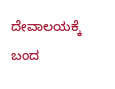ದೇವಾಲಯಕ್ಕೆ ಬಂದ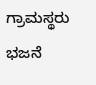ಗ್ರಾಮಸ್ಥರು ಭಜನೆ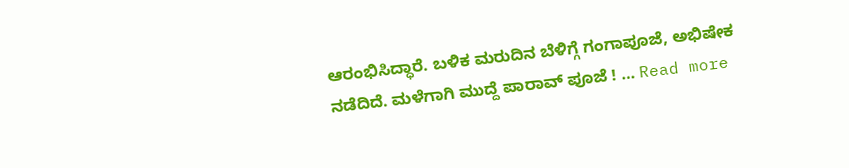ಆರಂಭಿಸಿದ್ಧಾರೆ. ಬಳಿಕ ಮರುದಿನ ಬೆಳಿಗ್ಗೆ ಗಂಗಾಪೂಜೆ, ಅಭಿಷೇಕ ನಡೆದಿದೆ. ಮಳೆಗಾಗಿ ಮುದ್ದೆ ಪಾರಾವ್ ಪೂಜೆ ! … Read more